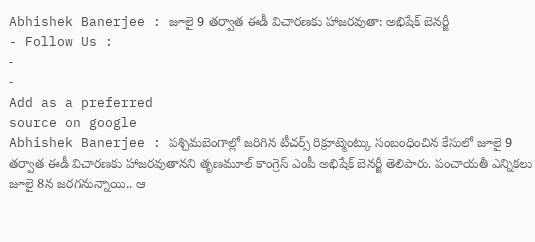Abhishek Banerjee : జూలై 9 తర్వాత ఈడీ విచారణకు హాజరవుతా: అభిషేక్ బెనర్జీ
- Follow Us :
-
-
Add as a preferred
source on google
Abhishek Banerjee : పశ్చిమబెంగాల్లో జరిగిన టీచర్స్ రిక్రూట్మెంట్కు సంబంధించిన కేసులో జూలై 9 తర్వాత ఈడీ విచారణకు హాజరవుతానని తృణమూల్ కాంగ్రెస్ ఎంపీ అభిషేక్ బెనర్జీ తెలిపారు. పంచాయతీ ఎన్నికలు జూలై 8న జరగనున్నాయి.. ఆ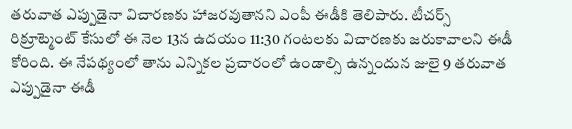తరువాత ఎప్పుడైనా విచారణకు హాజరవుతానని ఎంపీ ఈడీకి తెలిపారు. టీచర్స్ రిక్రూట్మెంట్ కేసులో ఈ నెల 13న ఉదయం 11:30 గంటలకు విచారణకు జరుకావాలని ఈడీ కోరింది. ఈ నేపథ్యంలో తాను ఎన్నికల ప్రచారంలో ఉండాల్సి ఉన్నందున జులై 9 తరువాత ఎప్పుడైనా ఈడీ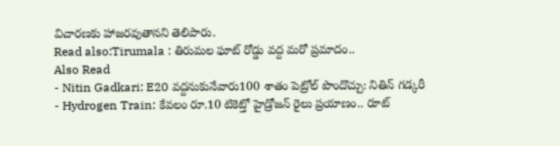విచారణకు హాజరవుతానని తెలిపారు.
Read also:Tirumala : తిరుమల ఘాట్ రోడ్డు వద్ద మరో ప్రమాదం..
Also Read
- Nitin Gadkari: E20 వద్దనుకునేవారు100 శాతం పెట్రోల్ పొందొచ్చు: నితిన్ గడ్కరీ
- Hydrogen Train: కేవలం రూ.10 టికెట్తో హైడ్రోజన్ రైలు ప్రయాణం.. రూట్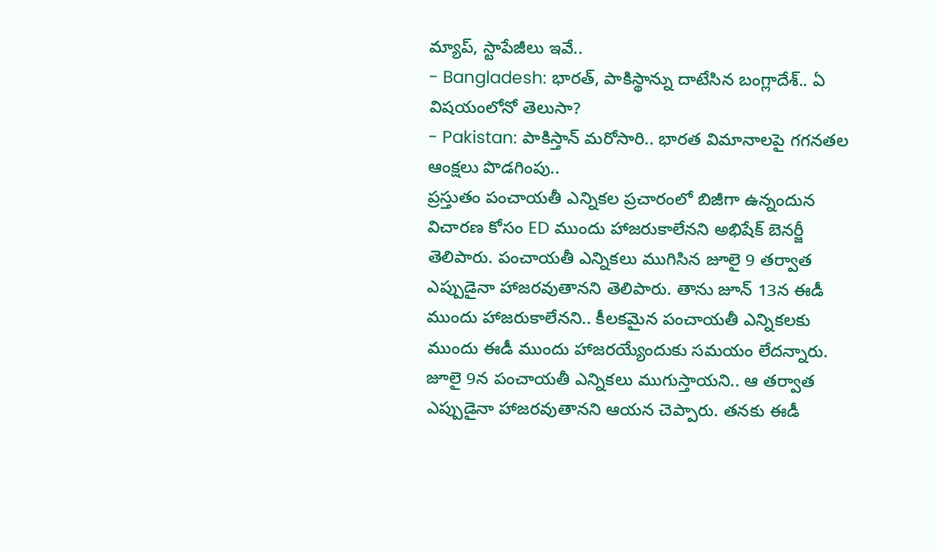మ్యాప్, స్టాపేజీలు ఇవే..
- Bangladesh: భారత్, పాకిస్థాన్ను దాటేసిన బంగ్లాదేశ్.. ఏ విషయంలోనో తెలుసా?
- Pakistan: పాకిస్తాన్ మరోసారి.. భారత విమానాలపై గగనతల ఆంక్షలు పొడగింపు..
ప్రస్తుతం పంచాయతీ ఎన్నికల ప్రచారంలో బిజీగా ఉన్నందున విచారణ కోసం ED ముందు హాజరుకాలేనని అభిషేక్ బెనర్జీ తెలిపారు. పంచాయతీ ఎన్నికలు ముగిసిన జూలై 9 తర్వాత ఎప్పుడైనా హాజరవుతానని తెలిపారు. తాను జూన్ 13న ఈడీ ముందు హాజరుకాలేనని.. కీలకమైన పంచాయతీ ఎన్నికలకు ముందు ఈడీ ముందు హాజరయ్యేందుకు సమయం లేదన్నారు. జూలై 9న పంచాయతీ ఎన్నికలు ముగుస్తాయని.. ఆ తర్వాత ఎప్పుడైనా హాజరవుతానని ఆయన చెప్పారు. తనకు ఈడీ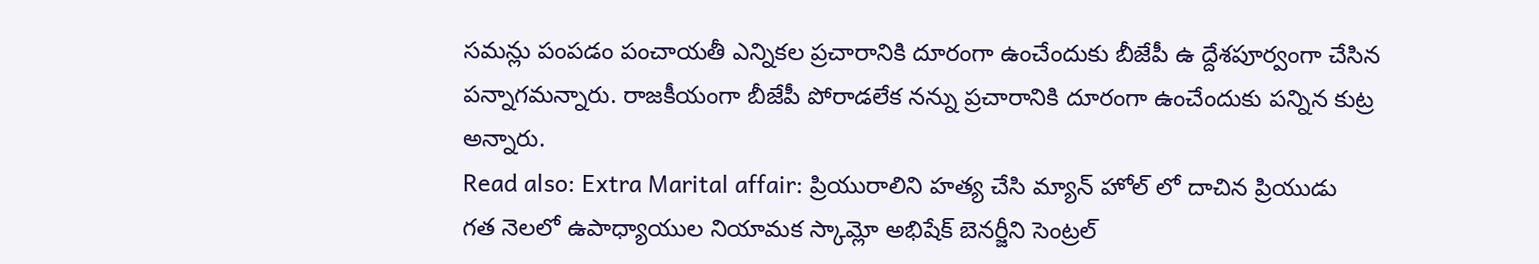సమన్లు పంపడం పంచాయతీ ఎన్నికల ప్రచారానికి దూరంగా ఉంచేందుకు బీజేపీ ఉ ద్దేశపూర్వంగా చేసిన పన్నాగమన్నారు. రాజకీయంగా బీజేపీ పోరాడలేక నన్ను ప్రచారానికి దూరంగా ఉంచేందుకు పన్నిన కుట్ర అన్నారు.
Read also: Extra Marital affair: ప్రియురాలిని హత్య చేసి మ్యాన్ హోల్ లో దాచిన ప్రియుడు
గత నెలలో ఉపాధ్యాయుల నియామక స్కామ్లో అభిషేక్ బెనర్జీని సెంట్రల్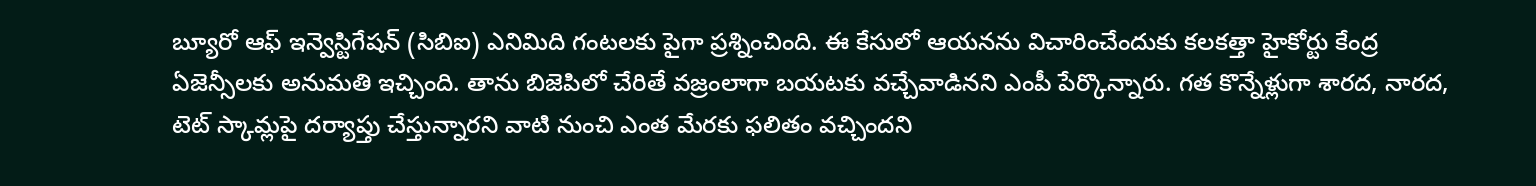బ్యూరో ఆఫ్ ఇన్వెస్టిగేషన్ (సిబిఐ) ఎనిమిది గంటలకు పైగా ప్రశ్నించింది. ఈ కేసులో ఆయనను విచారించేందుకు కలకత్తా హైకోర్టు కేంద్ర ఏజెన్సీలకు అనుమతి ఇచ్చింది. తాను బిజెపిలో చేరితే వజ్రంలాగా బయటకు వచ్చేవాడినని ఎంపీ పేర్కొన్నారు. గత కొన్నేళ్లుగా శారద, నారద, టెట్ స్కామ్లపై దర్యాప్తు చేస్తున్నారని వాటి నుంచి ఎంత మేరకు ఫలితం వచ్చిందని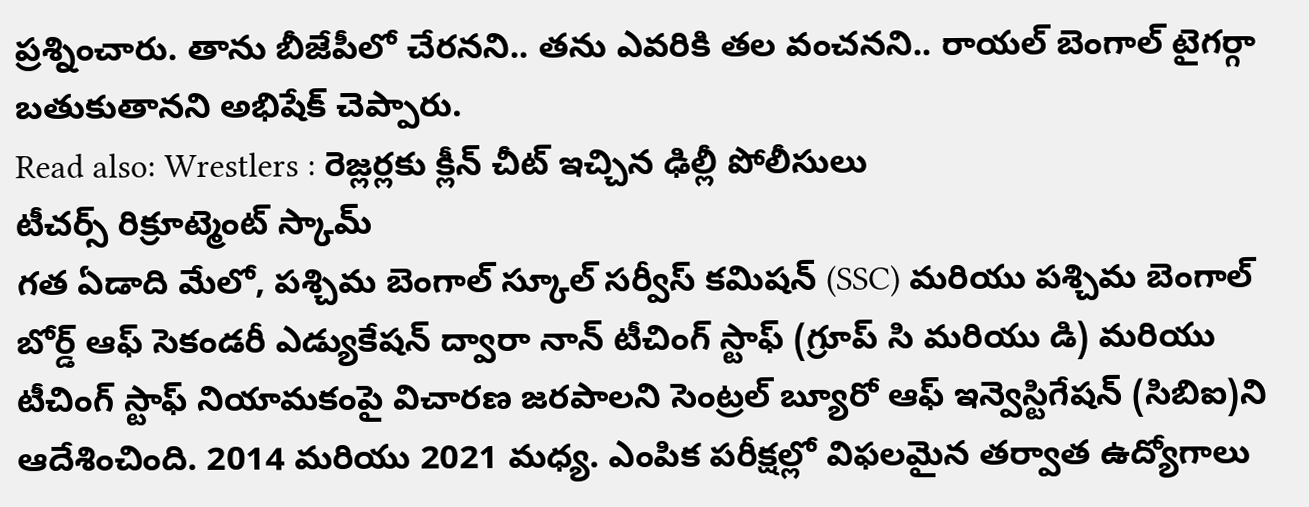ప్రశ్నించారు. తాను బీజేపీలో చేరనని.. తను ఎవరికి తల వంచనని.. రాయల్ బెంగాల్ టైగర్గా బతుకుతానని అభిషేక్ చెప్పారు.
Read also: Wrestlers : రెజ్లర్లకు క్లీన్ చీట్ ఇచ్చిన ఢిల్లీ పోలీసులు
టీచర్స్ రిక్రూట్మెంట్ స్కామ్
గత ఏడాది మేలో, పశ్చిమ బెంగాల్ స్కూల్ సర్వీస్ కమిషన్ (SSC) మరియు పశ్చిమ బెంగాల్ బోర్డ్ ఆఫ్ సెకండరీ ఎడ్యుకేషన్ ద్వారా నాన్ టీచింగ్ స్టాఫ్ (గ్రూప్ సి మరియు డి) మరియు టీచింగ్ స్టాఫ్ నియామకంపై విచారణ జరపాలని సెంట్రల్ బ్యూరో ఆఫ్ ఇన్వెస్టిగేషన్ (సిబిఐ)ని ఆదేశించింది. 2014 మరియు 2021 మధ్య. ఎంపిక పరీక్షల్లో విఫలమైన తర్వాత ఉద్యోగాలు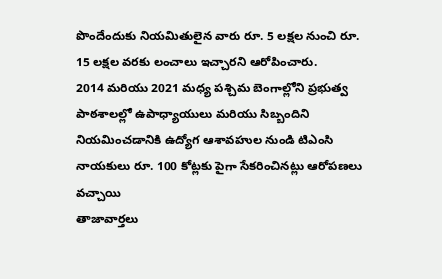పొందేందుకు నియమితులైన వారు రూ. 5 లక్షల నుంచి రూ. 15 లక్షల వరకు లంచాలు ఇచ్చారని ఆరోపించారు.
2014 మరియు 2021 మధ్య పశ్చిమ బెంగాల్లోని ప్రభుత్వ పాఠశాలల్లో ఉపాధ్యాయులు మరియు సిబ్బందిని నియమించడానికి ఉద్యోగ ఆశావహుల నుండి టిఎంసి నాయకులు రూ. 100 కోట్లకు పైగా సేకరించినట్లు ఆరోపణలు వచ్చాయి
తాజావార్తలు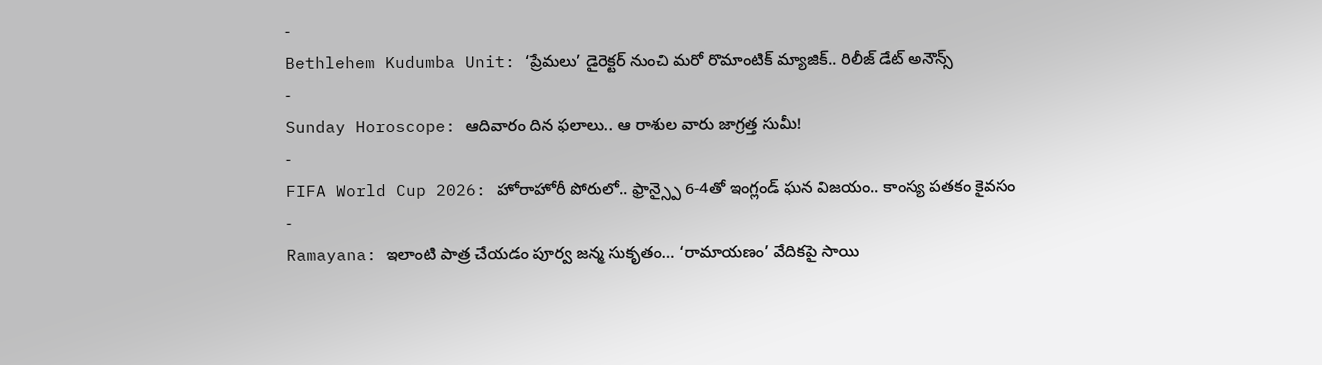-
Bethlehem Kudumba Unit: ‘ప్రేమలు’ డైరెక్టర్ నుంచి మరో రొమాంటిక్ మ్యాజిక్.. రిలీజ్ డేట్ అనౌన్స్
-
Sunday Horoscope: ఆదివారం దిన ఫలాలు.. ఆ రాశుల వారు జాగ్రత్త సుమీ!
-
FIFA World Cup 2026: హోరాహోరీ పోరులో.. ఫ్రాన్స్పై 6-4తో ఇంగ్లండ్ ఘన విజయం.. కాంస్య పతకం కైవసం
-
Ramayana: ఇలాంటి పాత్ర చేయడం పూర్వ జన్మ సుకృతం… ‘రామాయణం’ వేదికపై సాయి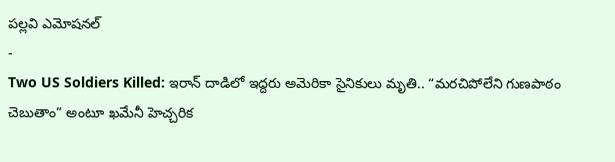పల్లవి ఎమోషనల్
-
Two US Soldiers Killed: ఇరాన్ దాడిలో ఇద్దరు అమెరికా సైనికులు మృతి.. “మరచిపోలేని గుణపాఠం చెబుతాం” అంటూ ఖమేనీ హెచ్చరిక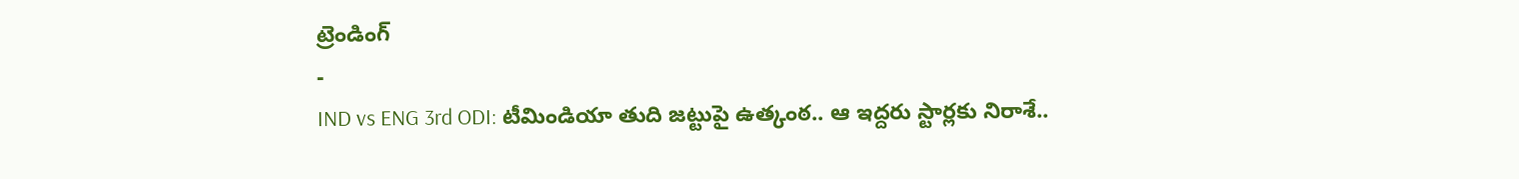ట్రెండింగ్
-
IND vs ENG 3rd ODI: టీమిండియా తుది జట్టుపై ఉత్కంఠ.. ఆ ఇద్దరు స్టార్లకు నిరాశే..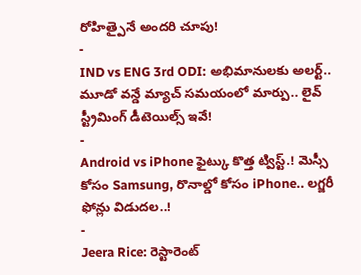రోహిత్పైనే అందరి చూపు!
-
IND vs ENG 3rd ODI: అభిమానులకు అలర్ట్.. మూడో వన్డే మ్యాచ్ సమయంలో మార్పు.. లైవ్ స్ట్రీమింగ్ డీటెయిల్స్ ఇవే!
-
Android vs iPhone ఫైట్కు కొత్త ట్విస్ట్.! మెస్సీ కోసం Samsung, రొనాల్డో కోసం iPhone.. లగ్జరీ ఫోన్లు విడుదల..!
-
Jeera Rice: రెస్టారెంట్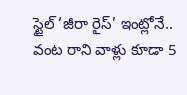స్టైల్ ‘జీరా రైస్’ ఇంట్లోనే.. వంట రాని వాళ్లు కూడా 5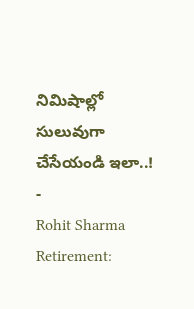నిమిషాల్లో సులువుగా చేసేయండి ఇలా..!
-
Rohit Sharma Retirement: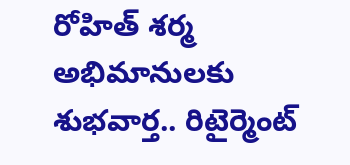రోహిత్ శర్మ అభిమానులకు శుభవార్త.. రిటైర్మెంట్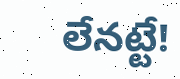లేనట్టే!